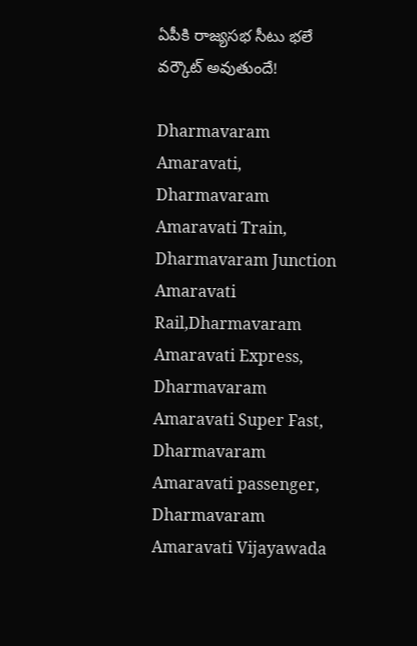ఏపీకి రాజ్యసభ సీటు భలే వర్కౌట్ అవుతుందే!

Dharmavaram Amaravati, Dharmavaram Amaravati Train, Dharmavaram Junction Amaravati Rail,Dharmavaram Amaravati Express, Dharmavaram Amaravati Super Fast, Dharmavaram Amaravati passenger, Dharmavaram Amaravati Vijayawada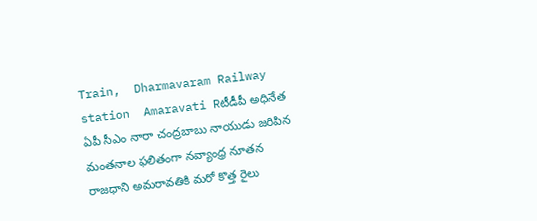Train,  Dharmavaram Railway station  Amaravati Rటీడీపీ అధినేత ఏపీ సీఎం నారా చంద్రబాబు నాయుడు జరిపిన మంతనాల ఫలితంగా నవ్యాంధ్ర నూతన రాజధాని అమరావతికి మరో కొత్త రైలు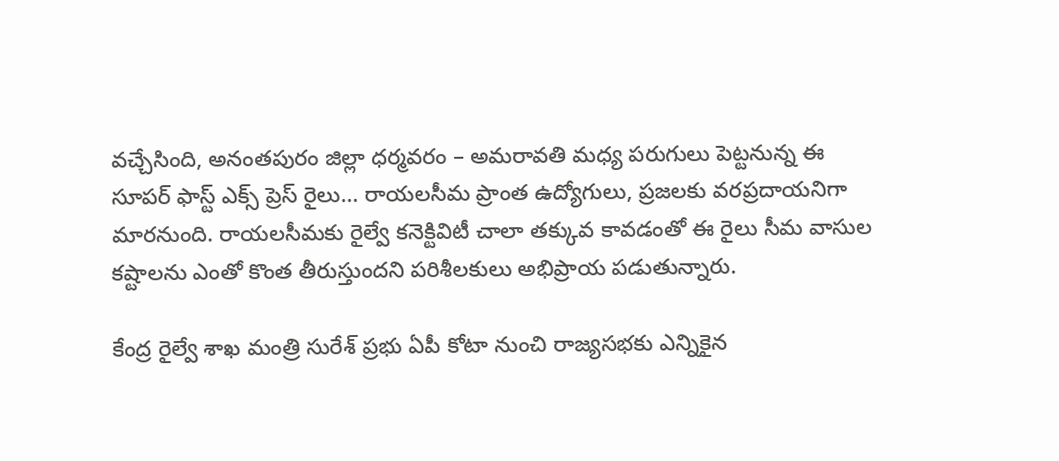వచ్చేసింది, అనంతపురం జిల్లా ధర్మవరం – అమరావతి మధ్య పరుగులు పెట్టనున్న ఈ సూపర్ ఫాస్ట్ ఎక్స్ ప్రెస్ రైలు… రాయలసీమ ప్రాంత ఉద్యోగులు, ప్రజలకు వరప్రదాయనిగా మారనుంది. రాయలసీమకు రైల్వే కనెక్టివిటీ చాలా తక్కువ కావడంతో ఈ రైలు సీమ వాసుల కష్టాలను ఎంతో కొంత తీరుస్తుందని పరిశీలకులు అభిప్రాయ పడుతున్నారు.

కేంద్ర రైల్వే శాఖ మంత్రి సురేశ్ ప్రభు ఏపీ కోటా నుంచి రాజ్యసభకు ఎన్నికైన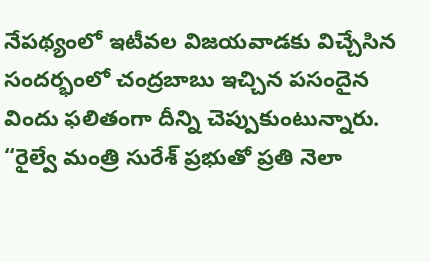నేపథ్యంలో ఇటీవల విజయవాడకు విచ్చేసిన సందర్భంలో చంద్రబాబు ఇచ్చిన పసందైన విందు ఫలితంగా దీన్ని చెప్పుకుంటున్నారు. “రైల్వే మంత్రి సురేశ్ ప్రభుతో ప్రతి నెలా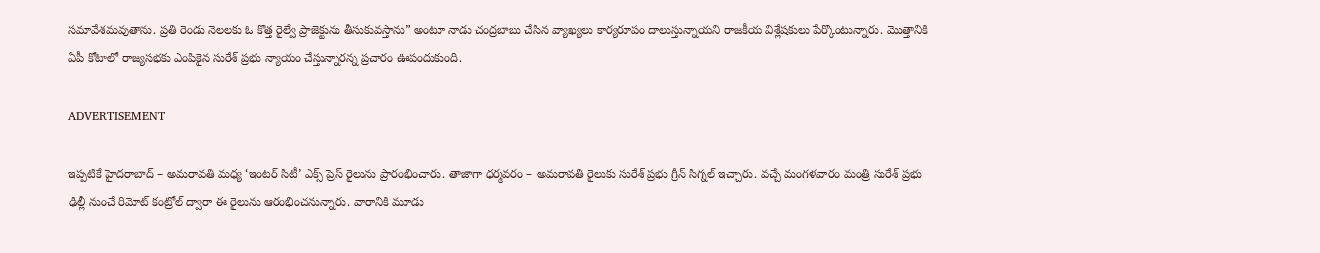సమావేశమవుతాను. ప్రతి రెండు నెలలకు ఓ కొత్త రైల్వే ప్రాజెక్టును తీసుకువస్తాను” అంటూ నాడు చంద్రబాబు చేసిన వ్యాఖ్యలు కార్యరూపం దాలుస్తున్నాయని రాజకీయ విశ్లేషకులు పేర్కొంటున్నారు. మొత్తానికి ఏపీ కోటాలో రాజ్యసభకు ఎంపికైన సురేశ్ ప్రభు న్యాయం చేస్తున్నారన్న ప్రచారం ఊపందుకుంది.

ADVERTISEMENT

ఇప్పటికే హైదరాబాద్ – అమరావతి మధ్య ‘ఇంటర్ సిటీ’ ఎక్స్ ప్రెస్ రైలును ప్రారంభించారు. తాజాగా ధర్మవరం – అమరావతి రైలుకు సురేశ్ ప్రభు గ్రీన్ సిగ్నల్ ఇచ్చారు. వచ్చే మంగళవారం మంత్రి సురేశ్ ప్రభు ఢిల్లీ నుంచే రిమోట్ కంట్రోల్ ద్వారా ఈ రైలును ఆరంభించనున్నారు. వారానికి మూడు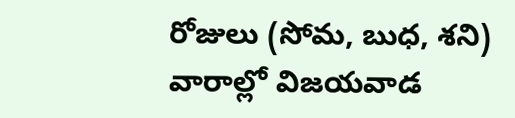రోజులు (సోమ, బుధ, శని) వారాల్లో విజయవాడ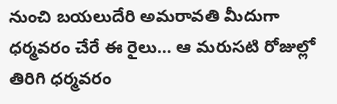నుంచి బయలుదేరి అమరావతి మీదుగా ధర్మవరం చేరే ఈ రైలు… ఆ మరుసటి రోజుల్లో తిరిగి ధర్మవరం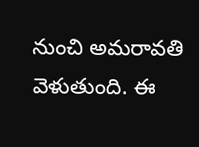నుంచి అమరావతి వెళుతుంది. ఈ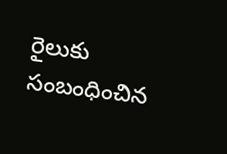రైలుకు సంబంధించిన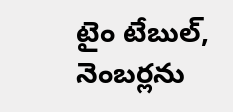టైం టేబుల్, నెంబర్లను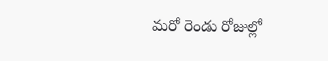మరో రెండు రోజుల్లో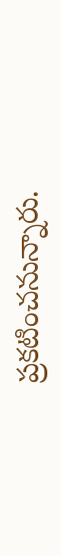ప్రకటించనున్నారు.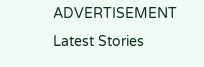ADVERTISEMENT
Latest Stories